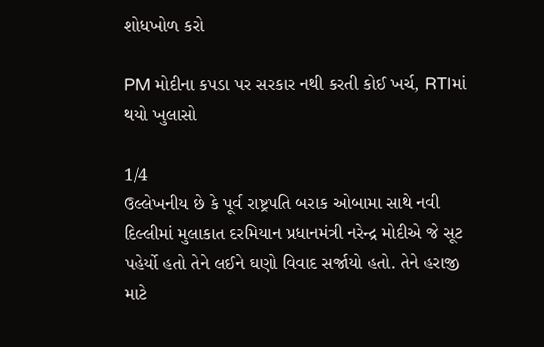શોધખોળ કરો

PM મોદીના કપડા પર સરકાર નથી કરતી કોઈ ખર્ચ, RTIમાં થયો ખુલાસો

1/4
ઉલ્લેખનીય છે કે પૂર્વ રાષ્ટ્રપતિ બરાક ઓબામા સાથે નવી દિલ્લીમાં મુલાકાત દરમિયાન પ્રધાનમંત્રી નરેન્દ્ર મોદીએ જે સૂટ પહેર્યો હતો તેને લઈને ઘણો વિવાદ સર્જાયો હતો. તેને હરાજી માટે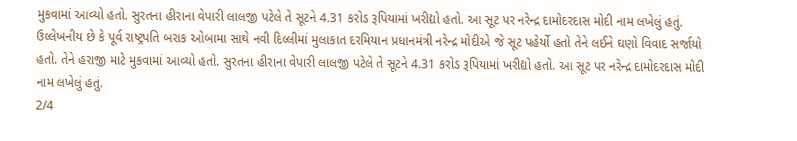મુકવામાં આવ્યો હતો. સુરતના હીરાના વેપારી લાલજી પટેલે તે સૂટને 4.31 કરોડ રૂપિયામાં ખરીદ્યો હતો. આ સૂટ પર નરેન્દ્ર દામોદરદાસ મોદી નામ લખેલું હતું.
ઉલ્લેખનીય છે કે પૂર્વ રાષ્ટ્રપતિ બરાક ઓબામા સાથે નવી દિલ્લીમાં મુલાકાત દરમિયાન પ્રધાનમંત્રી નરેન્દ્ર મોદીએ જે સૂટ પહેર્યો હતો તેને લઈને ઘણો વિવાદ સર્જાયો હતો. તેને હરાજી માટે મુકવામાં આવ્યો હતો. સુરતના હીરાના વેપારી લાલજી પટેલે તે સૂટને 4.31 કરોડ રૂપિયામાં ખરીદ્યો હતો. આ સૂટ પર નરેન્દ્ર દામોદરદાસ મોદી નામ લખેલું હતું.
2/4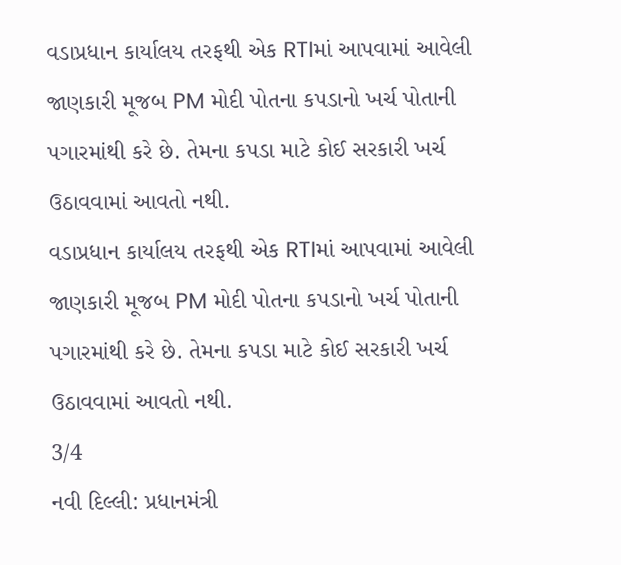વડાપ્રધાન કાર્યાલય તરફથી એક RTIમાં આપવામાં આવેલી જાણકારી મૂજબ PM મોદી પોતના કપડાનો ખર્ચ પોતાની પગારમાંથી કરે છે. તેમના કપડા માટે કોઈ સરકારી ખર્ચ ઉઠાવવામાં આવતો નથી.
વડાપ્રધાન કાર્યાલય તરફથી એક RTIમાં આપવામાં આવેલી જાણકારી મૂજબ PM મોદી પોતના કપડાનો ખર્ચ પોતાની પગારમાંથી કરે છે. તેમના કપડા માટે કોઈ સરકારી ખર્ચ ઉઠાવવામાં આવતો નથી.
3/4
નવી દિલ્લી: પ્રધાનમંત્રી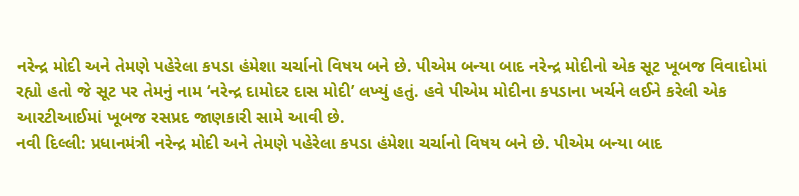નરેન્દ્ર મોદી અને તેમણે પહેરેલા કપડા હંમેશા ચર્ચાનો વિષય બને છે. પીએમ બન્યા બાદ નરેન્દ્ર મોદીનો એક સૂટ ખૂબજ વિવાદોમાં રહ્યો હતો જે સૂટ પર તેમનું નામ ‘નરેન્દ્ર દામોદર દાસ મોદી’ લખ્યું હતું. હવે પીએમ મોદીના કપડાના ખર્ચને લઈને કરેલી એક આરટીઆઈમાં ખૂબજ રસપ્રદ જાણકારી સામે આવી છે.
નવી દિલ્લી: પ્રધાનમંત્રી નરેન્દ્ર મોદી અને તેમણે પહેરેલા કપડા હંમેશા ચર્ચાનો વિષય બને છે. પીએમ બન્યા બાદ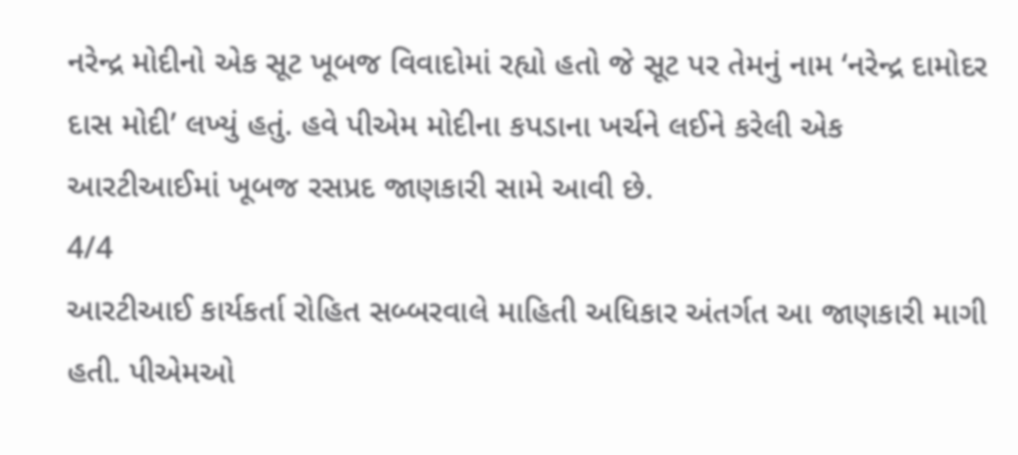નરેન્દ્ર મોદીનો એક સૂટ ખૂબજ વિવાદોમાં રહ્યો હતો જે સૂટ પર તેમનું નામ ‘નરેન્દ્ર દામોદર દાસ મોદી’ લખ્યું હતું. હવે પીએમ મોદીના કપડાના ખર્ચને લઈને કરેલી એક આરટીઆઈમાં ખૂબજ રસપ્રદ જાણકારી સામે આવી છે.
4/4
આરટીઆઈ કાર્યકર્તા રોહિત સબ્બરવાલે માહિતી અધિકાર અંતર્ગત આ જાણકારી માગી હતી. પીએમઓ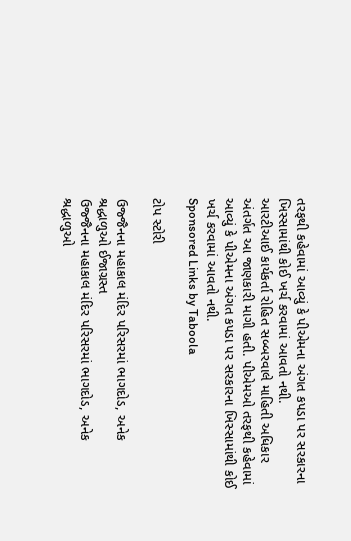તરફથી કહેવામાં આવ્યું કે પીએમના અંગત કપડા પર સરકારના ખિસ્સામાંથી કોઈ ખર્ચ કરવામાં આવતો નથી.
આરટીઆઈ કાર્યકર્તા રોહિત સબ્બરવાલે માહિતી અધિકાર અંતર્ગત આ જાણકારી માગી હતી. પીએમઓ તરફથી કહેવામાં આવ્યું કે પીએમના અંગત કપડા પર સરકારના ખિસ્સામાંથી કોઈ ખર્ચ કરવામાં આવતો નથી.
Sponsored Links by Taboola

ટોપ સ્ટોરી

ઉજ્જૈનના મહાકાલ મંદિર પરિસરમાં ભાગદોડ, અનેક શ્રદ્ધાળુઓ ઈજાગ્રસ્ત
ઉજ્જૈનના મહાકાલ મંદિર પરિસરમાં ભાગદોડ, અનેક શ્રદ્ધાળુઓ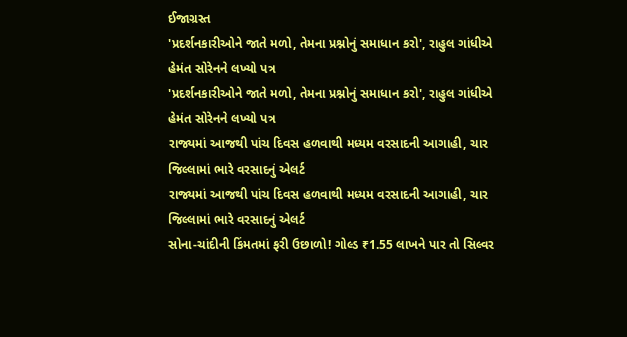ઈજાગ્રસ્ત
'પ્રદર્શનકારીઓને જાતે મળો, તેમના પ્રશ્નોનું સમાધાન કરો', રાહુલ ગાંધીએ હેમંત સોરેનને લખ્યો પત્ર
'પ્રદર્શનકારીઓને જાતે મળો, તેમના પ્રશ્નોનું સમાધાન કરો', રાહુલ ગાંધીએ હેમંત સોરેનને લખ્યો પત્ર
રાજ્યમાં આજથી પાંચ દિવસ હળવાથી મધ્યમ વરસાદની આગાહી, ચાર જિલ્લામાં ભારે વરસાદનું એલર્ટ
રાજ્યમાં આજથી પાંચ દિવસ હળવાથી મધ્યમ વરસાદની આગાહી, ચાર જિલ્લામાં ભારે વરસાદનું એલર્ટ
સોના-ચાંદીની કિંમતમાં ફરી ઉછાળો! ગોલ્ડ ₹1.55 લાખને પાર તો સિલ્વર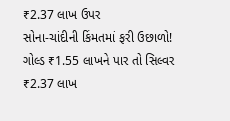₹2.37 લાખ ઉપર
સોના-ચાંદીની કિંમતમાં ફરી ઉછાળો! ગોલ્ડ ₹1.55 લાખને પાર તો સિલ્વર ₹2.37 લાખ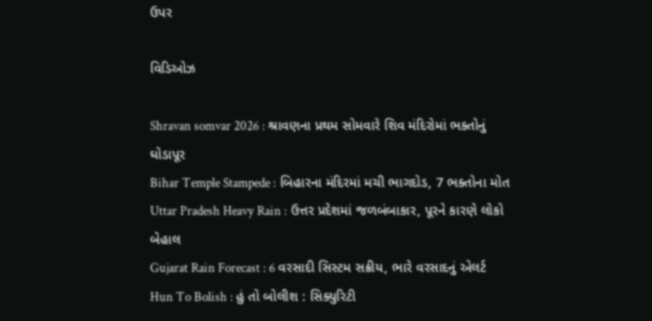ઉપર

વિડિઓઝ

Shravan somvar 2026 : શ્રાવણના પ્રથમ સોમવારે શિવ મંદિરોમાં ભક્તોનું ઘોડાપૂર
Bihar Temple Stampede : બિહારના મંદિરમાં મચી ભાગદોડ, 7 ભક્તોના મોત
Uttar Pradesh Heavy Rain : ઉત્તર પ્રદેશમાં જળબંબાકાર, પૂરને કારણે લોકો બેહાલ
Gujarat Rain Forecast : 6 વરસાદી સિસ્ટમ સક્રીય, ભારે વરસાદનું એલર્ટ
Hun To Bolish : હું તો બોલીશ : સિક્યુરિટી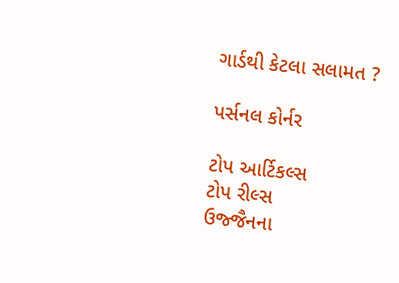ગાર્ડથી કેટલા સલામત ?

પર્સનલ કોર્નર

ટોપ આર્ટિકલ્સ
ટોપ રીલ્સ
ઉજ્જૈનના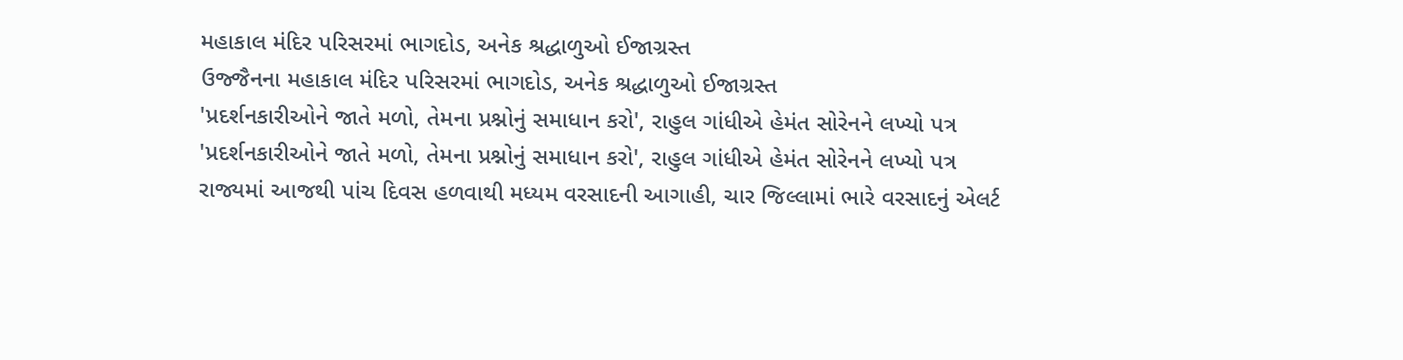મહાકાલ મંદિર પરિસરમાં ભાગદોડ, અનેક શ્રદ્ધાળુઓ ઈજાગ્રસ્ત
ઉજ્જૈનના મહાકાલ મંદિર પરિસરમાં ભાગદોડ, અનેક શ્રદ્ધાળુઓ ઈજાગ્રસ્ત
'પ્રદર્શનકારીઓને જાતે મળો, તેમના પ્રશ્નોનું સમાધાન કરો', રાહુલ ગાંધીએ હેમંત સોરેનને લખ્યો પત્ર
'પ્રદર્શનકારીઓને જાતે મળો, તેમના પ્રશ્નોનું સમાધાન કરો', રાહુલ ગાંધીએ હેમંત સોરેનને લખ્યો પત્ર
રાજ્યમાં આજથી પાંચ દિવસ હળવાથી મધ્યમ વરસાદની આગાહી, ચાર જિલ્લામાં ભારે વરસાદનું એલર્ટ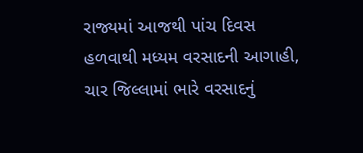રાજ્યમાં આજથી પાંચ દિવસ હળવાથી મધ્યમ વરસાદની આગાહી, ચાર જિલ્લામાં ભારે વરસાદનું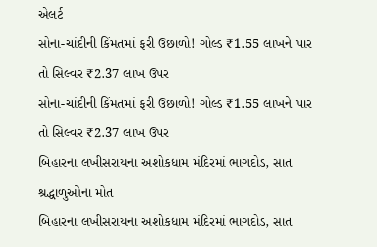એલર્ટ
સોના-ચાંદીની કિંમતમાં ફરી ઉછાળો! ગોલ્ડ ₹1.55 લાખને પાર તો સિલ્વર ₹2.37 લાખ ઉપર
સોના-ચાંદીની કિંમતમાં ફરી ઉછાળો! ગોલ્ડ ₹1.55 લાખને પાર તો સિલ્વર ₹2.37 લાખ ઉપર
બિહારના લખીસરાયના અશોકધામ મંદિરમાં ભાગદોડ, સાત શ્રદ્ધાળુઓના મોત
બિહારના લખીસરાયના અશોકધામ મંદિરમાં ભાગદોડ, સાત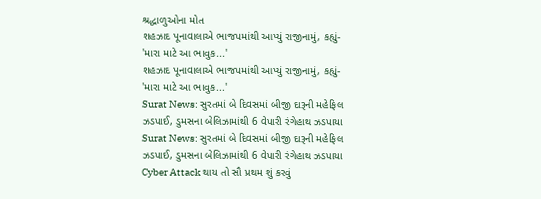શ્રદ્ધાળુઓના મોત
શહઝાદ પૂનાવાલાએ ભાજપમાંથી આપ્યું રાજીનામું, કહ્યું- 'મારા માટે આ ભાવુક...'
શહઝાદ પૂનાવાલાએ ભાજપમાંથી આપ્યું રાજીનામું, કહ્યું- 'મારા માટે આ ભાવુક...'
Surat News: સુરતમાં બે દિવસમાં બીજી દારૂની મહેફિલ ઝડપાઈ, ડુમસના બેલિઝામાંથી 6 વેપારી રંગેહાથ ઝડપાયા
Surat News: સુરતમાં બે દિવસમાં બીજી દારૂની મહેફિલ ઝડપાઈ, ડુમસના બેલિઝામાંથી 6 વેપારી રંગેહાથ ઝડપાયા
Cyber Attack થાય તો સૌ પ્રથમ શું કરવું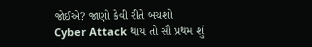જોઈએ? જાણો કેવી રીતે બચશો
Cyber Attack થાય તો સૌ પ્રથમ શું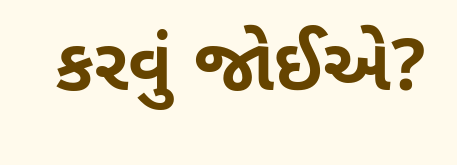કરવું જોઈએ?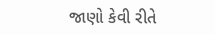જાણો કેવી રીતે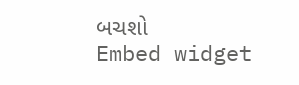બચશો
Embed widget